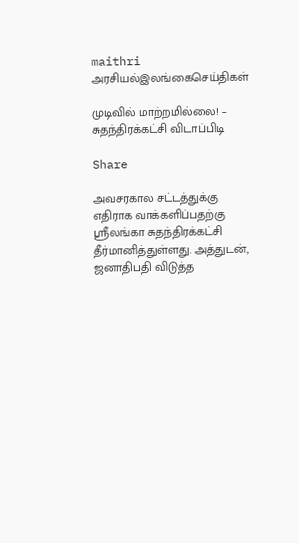maithri
அரசியல்இலங்கைசெய்திகள்

முடிவில் மாற்றமில்லை! – சுதந்திரக்கட்சி விடாப்பிடி

Share

அவசரகால சட்டத்துக்கு எதிராக வாக்களிப்பதற்கு ஶ்ரீலங்கா சுதந்திரக்கட்சி தீர்மானித்துள்ளது. அத்துடன், ஜனாதிபதி விடுத்த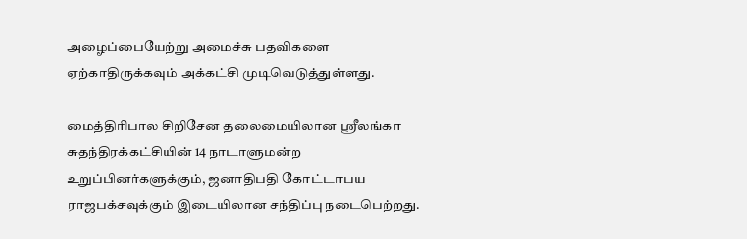அழைப்பையேற்று அமைச்சு பதவிகளை ஏற்காதிருக்கவும் அக்கட்சி முடிவெடுத்துள்ளது.

மைத்திரிபால சிறிசேன தலைமையிலான ஶ்ரீலங்கா சுதந்திரக்கட்சியின் 14 நாடாளுமன்ற உறுப்பினர்களுக்கும், ஜனாதிபதி கோட்டாபய ராஜபக்சவுக்கும் இடையிலான சந்திப்பு நடைபெற்றது.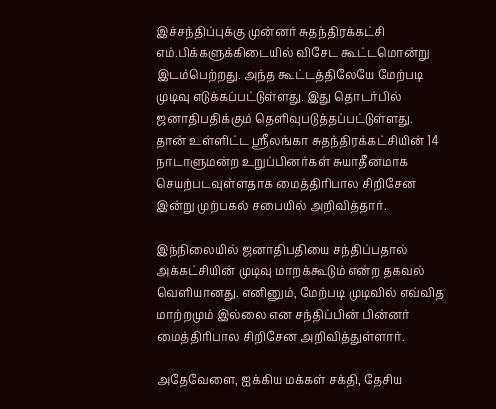இச்சந்திப்புக்கு முன்னர் சுதந்திரக்கட்சி எம்.பிக்களுக்கிடையில் விசேட கூட்டமொன்று இடம்பெற்றது. அந்த கூட்டத்திலேயே மேற்படி முடிவு எடுக்கப்பட்டுள்ளது. இது தொடர்பில் ஜனாதிபதிக்கும் தெளிவுபடுத்தப்பட்டுள்ளது.
தான் உள்ளிட்ட ஶ்ரீலங்கா சுதந்திரக்கட்சியின் 14 நாடாளுமன்ற உறுப்பினர்கள் சுயாதீனமாக செயற்படவுள்ளதாக மைத்திரிபால சிறிசேன இன்று முற்பகல் சபையில் அறிவித்தார்.

இந்நிலையில் ஜனாதிபதியை சந்திப்பதால் அக்கட்சியின் முடிவு மாறக்கூடும் என்ற தகவல் வெளியானது. எனினும், மேற்படி முடிவில் எவ்வித மாற்றமும் இல்லை என சந்திப்பின் பின்னர் மைத்திரிபால சிறிசேன அறிவித்துள்ளார்.

அதேவேளை, ஐக்கிய மக்கள் சக்தி, தேசிய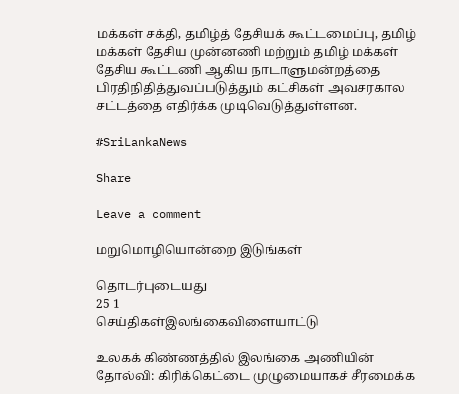மக்கள் சக்தி, தமிழ்த் தேசியக் கூட்டமைப்பு, தமிழ் மக்கள் தேசிய முன்னணி மற்றும் தமிழ் மக்கள் தேசிய கூட்டணி ஆகிய நாடாளுமன்றத்தை பிரதிநிதித்துவப்படுத்தும் கட்சிகள் அவசரகால சட்டத்தை எதிர்க்க முடிவெடுத்துள்ளன.

#SriLankaNews

Share

Leave a comment

மறுமொழியொன்றை இடுங்கள்

தொடர்புடையது
25 1
செய்திகள்இலங்கைவிளையாட்டு

உலகக் கிண்ணத்தில் இலங்கை அணியின் தோல்வி: கிரிக்கெட்டை முழுமையாகச் சீரமைக்க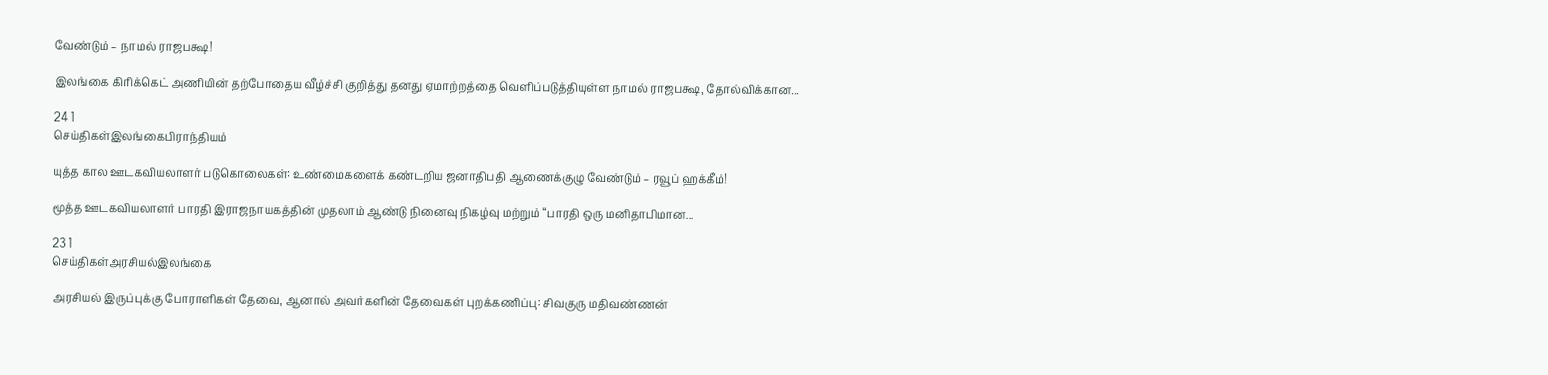வேண்டும் – நாமல் ராஜபக்ஷ!

இலங்கை கிரிக்கெட் அணியின் தற்போதைய வீழ்ச்சி குறித்து தனது ஏமாற்றத்தை வெளிப்படுத்தியுள்ள நாமல் ராஜபக்ஷ, தோல்விக்கான...

24 1
செய்திகள்இலங்கைபிராந்தியம்

யுத்த கால ஊடகவியலாளர் படுகொலைகள்: உண்மைகளைக் கண்டறிய ஜனாதிபதி ஆணைக்குழு வேண்டும் – ரவூப் ஹக்கீம்!

மூத்த ஊடகவியலாளர் பாரதி இராஜநாயகத்தின் முதலாம் ஆண்டு நினைவு நிகழ்வு மற்றும் “பாரதி ஒரு மனிதாபிமான...

23 1
செய்திகள்அரசியல்இலங்கை

அரசியல் இருப்புக்கு போராளிகள் தேவை, ஆனால் அவர்களின் தேவைகள் புறக்கணிப்பு: சிவகுரு மதிவண்ணன்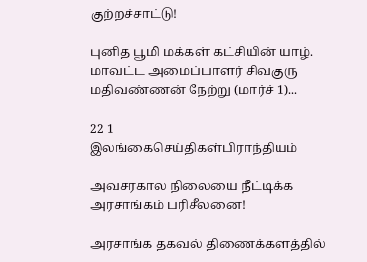குற்றச்சாட்டு!

புனித பூமி மக்கள் கட்சியின் யாழ். மாவட்ட அமைப்பாளர் சிவகுரு மதிவண்ணன் நேற்று (மார்ச் 1)...

22 1
இலங்கைசெய்திகள்பிராந்தியம்

அவசரகால நிலையை நீட்டிக்க அரசாங்கம் பரிசீலனை!

அரசாங்க தகவல் திணைக்களத்தில்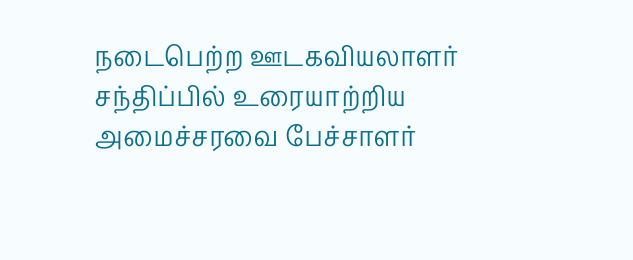நடைபெற்ற ஊடகவியலாளர் சந்திப்பில் உரையாற்றிய அமைச்சரவை பேச்சாளர்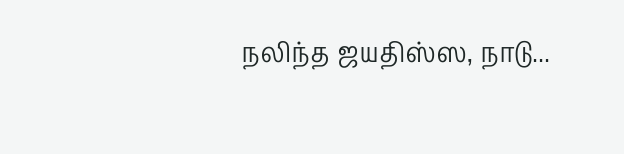நலிந்த ஜயதிஸ்ஸ, நாடு...